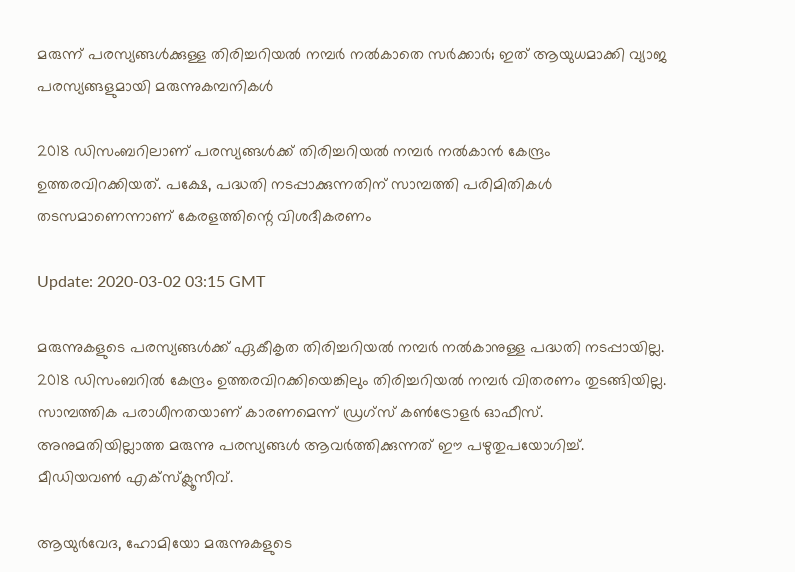മരുന്ന് പരസ്യങ്ങള്‍ക്കുള്ള തിരിച്ചറിയല്‍ നമ്പര്‍ നല്‍കാതെ സര്‍ക്കാര്‍; ഇത് ആയുധമാക്കി വ്യാജ പരസ്യങ്ങളുമായി മരുന്നുകമ്പനികള്‍

2018 ഡിസംബറിലാണ് പരസ്യങ്ങള്‍ക്ക് തിരിച്ചറിയല്‍ നമ്പര്‍ നല്‍കാന്‍ കേന്ദ്രം ഉത്തരവിറക്കിയത്. പക്ഷേ, പദ്ധതി നടപ്പാക്കുന്നതിന് സാമ്പത്തി പരിമിതികള്‍ തടസമാണെന്നാണ് കേരളത്തിന്റെ വിശദീകരണം

Update: 2020-03-02 03:15 GMT

മരുന്നുകളുടെ പരസ്യങ്ങള്‍ക്ക് ഏകീകൃത തിരിച്ചറിയല്‍ നമ്പര്‍ നല്‍കാനുള്ള പദ്ധതി നടപ്പായില്ല. 2018 ഡിസംബറില്‍ കേന്ദ്രം ഉത്തരവിറക്കിയെങ്കിലും തിരിച്ചറിയല്‍ നമ്പര്‍ വിതരണം തുടങ്ങിയില്ല. സാമ്പത്തിക പരാധീനതയാണ് കാരണമെന്ന് ഡ്രഗ്സ് കണ്‍ട്രോളര്‍ ഓഫീസ്. അനുമതിയില്ലാത്ത മരുന്നു പരസ്യങ്ങള്‍ ആവര്‍ത്തിക്കുന്നത് ഈ പഴുതുപയോഗിച്ച്. മീഡിയവണ്‍ എക്സ്ക്ലൂസീവ്.

ആയുര്‍വേദ, ഹോമിയോ മരുന്നുകളുടെ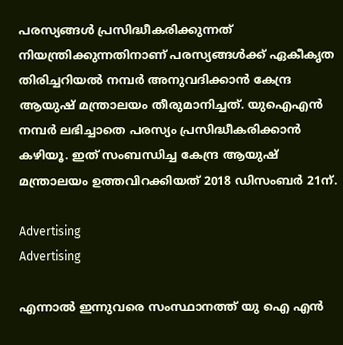പരസ്യങ്ങള്‍ പ്രസിദ്ധീകരിക്കുന്നത് നിയന്ത്രിക്കുന്നതിനാണ് പരസ്യങ്ങള്‍ക്ക് ഏകീകൃത തിരിച്ചറിയല്‍ നമ്പര്‍ അനുവദിക്കാന്‍ കേന്ദ്ര ആയുഷ് മന്ത്രാലയം തീരുമാനിച്ചത്. യുഐഎന്‍ നമ്പര്‍ ലഭിച്ചാതെ പരസ്യം പ്രസിദ്ധീകരിക്കാന്‍ കഴിയൂ. ഇത് സംബന്ധിച്ച കേന്ദ്ര ആയുഷ് മന്ത്രാലയം ഉത്തവിറക്കിയത് 2018 ഡിസംബര്‍ 21ന്.

Advertising
Advertising

എന്നാല്‍ ഇന്നുവരെ സംസ്ഥാനത്ത് യു ഐ എന്‍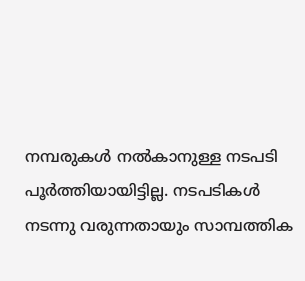നമ്പരുകള്‍ നല്‍കാനുള്ള നടപടി പൂര്‍ത്തിയായിട്ടില്ല. നടപടികള്‍ നടന്നു വരുന്നതായും സാമ്പത്തിക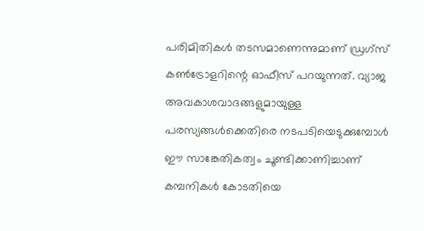പരിമിതികള്‍ തടസമാണെന്നുമാണ് ഡ്രഗ്സ് കണ്‍ട്രോളറിന്റെ ഓഫീസ് പറയുന്നത്. വ്യാജ അവകാശവാദങ്ങളുമായുള്ള പരസ്യങ്ങള്‍ക്കെതിരെ നടപടിയെടുക്കുമ്പോള്‍ ഈ സാങ്കേതികത്വം ചൂണ്ടിക്കാണിച്ചാണ് കമ്പനികള്‍ കോടതിയെ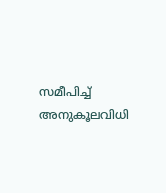സമീപിച്ച് അനുകൂലവിധി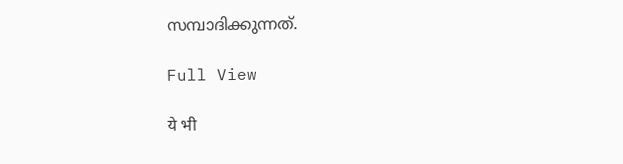സമ്പാദിക്കുന്നത്.

Full View

ये भी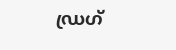ഡ്രഗ്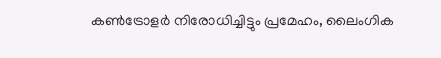കണ്‍ട്രോളര്‍ നിരോധിച്ചിട്ടും പ്രമേഹം, ലൈംഗിക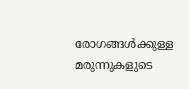രോഗങ്ങള്‍ക്കുള്ള മരുന്നുകളുടെ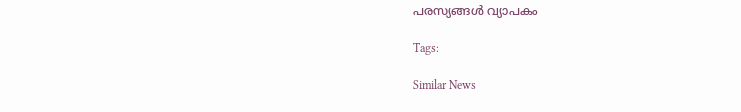പരസ്യങ്ങള്‍ വ്യാപകം

Tags:

Similar News